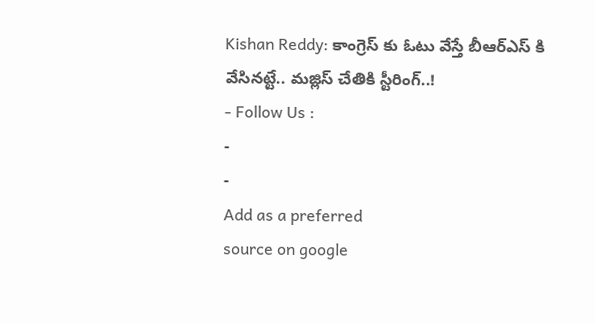Kishan Reddy: కాంగ్రెస్ కు ఓటు వేస్తే బీఆర్ఎస్ కి వేసినట్టే.. మజ్లిస్ చేతికి స్టీరింగ్..!
- Follow Us :
-
-
Add as a preferred
source on google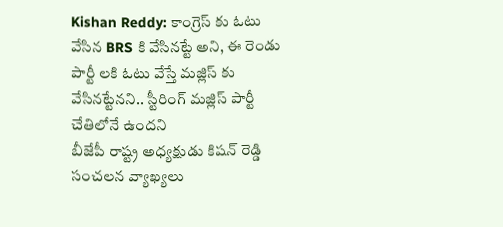Kishan Reddy: కాంగ్రెస్ కు ఓటు వేసిన BRS కి వేసినట్టే అని, ఈ రెండు పార్టీ లకి ఓటు వేస్తే మజ్లిస్ కు వేసినట్టేనని.. స్టీరింగ్ మజ్లిస్ పార్టీ చేతిలోనే ఉందని
బీజేపీ రాష్ట్ర అధ్యక్షుడు కిషన్ రెడ్డి సంచలన వ్యాఖ్యలు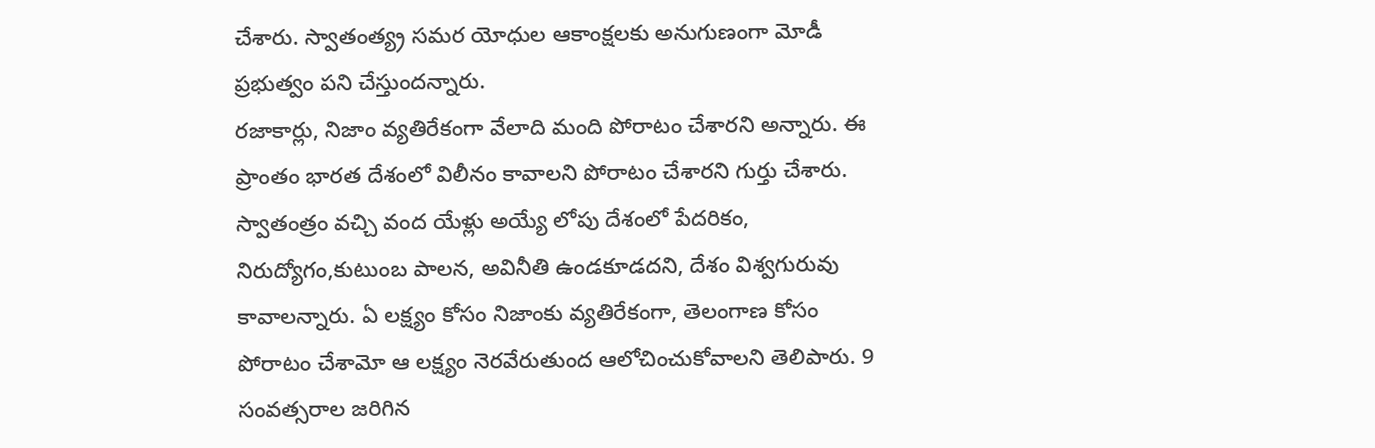చేశారు. స్వాతంత్య్ర సమర యోధుల ఆకాంక్షలకు అనుగుణంగా మోడీ ప్రభుత్వం పని చేస్తుందన్నారు.
రజాకార్లు, నిజాం వ్యతిరేకంగా వేలాది మంది పోరాటం చేశారని అన్నారు. ఈ ప్రాంతం భారత దేశంలో విలీనం కావాలని పోరాటం చేశారని గుర్తు చేశారు. స్వాతంత్రం వచ్చి వంద యేళ్లు అయ్యే లోపు దేశంలో పేదరికం, నిరుద్యోగం,కుటుంబ పాలన, అవినీతి ఉండకూడదని, దేశం విశ్వగురువు కావాలన్నారు. ఏ లక్ష్యం కోసం నిజాంకు వ్యతిరేకంగా, తెలంగాణ కోసం పోరాటం చేశామో ఆ లక్ష్యం నెరవేరుతుంద ఆలోచించుకోవాలని తెలిపారు. 9 సంవత్సరాల జరిగిన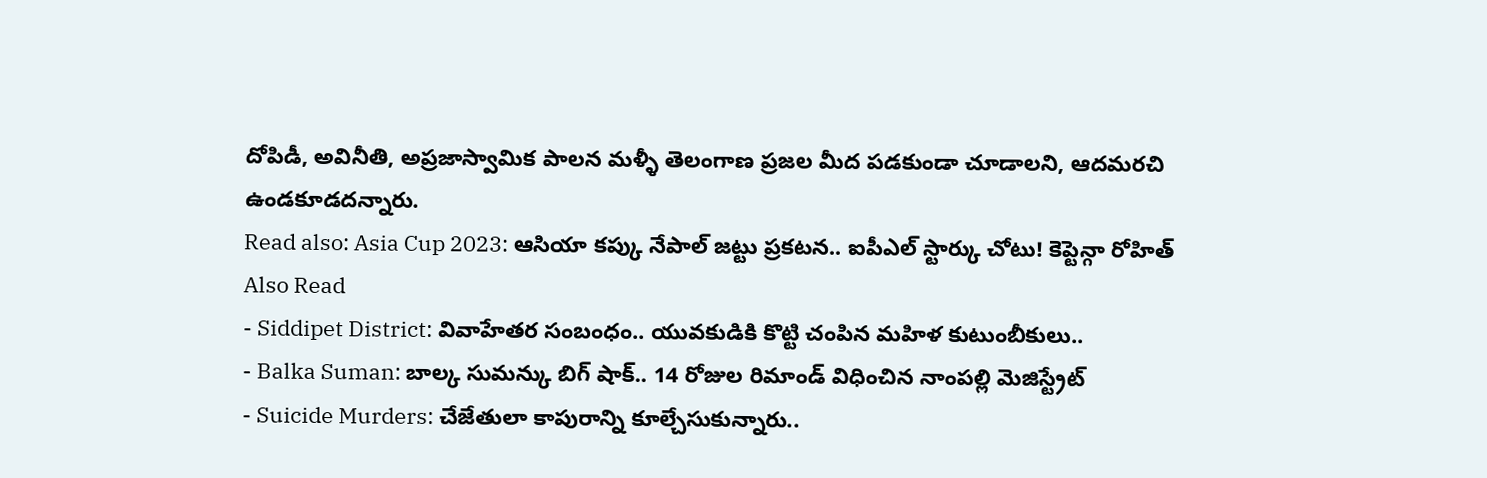దోపిడీ, అవినీతి, అప్రజాస్వామిక పాలన మళ్ళీ తెలంగాణ ప్రజల మీద పడకుండా చూడాలని, ఆదమరచి ఉండకూడదన్నారు.
Read also: Asia Cup 2023: ఆసియా కప్కు నేపాల్ జట్టు ప్రకటన.. ఐపీఎల్ స్టార్కు చోటు! కెప్టెన్గా రోహిత్
Also Read
- Siddipet District: వివాహేతర సంబంధం.. యువకుడికి కొట్టి చంపిన మహిళ కుటుంబీకులు..
- Balka Suman: బాల్క సుమన్కు బిగ్ షాక్.. 14 రోజుల రిమాండ్ విధించిన నాంపల్లి మెజిస్ట్రేట్
- Suicide Murders: చేజేతులా కాపురాన్ని కూల్చేసుకున్నారు..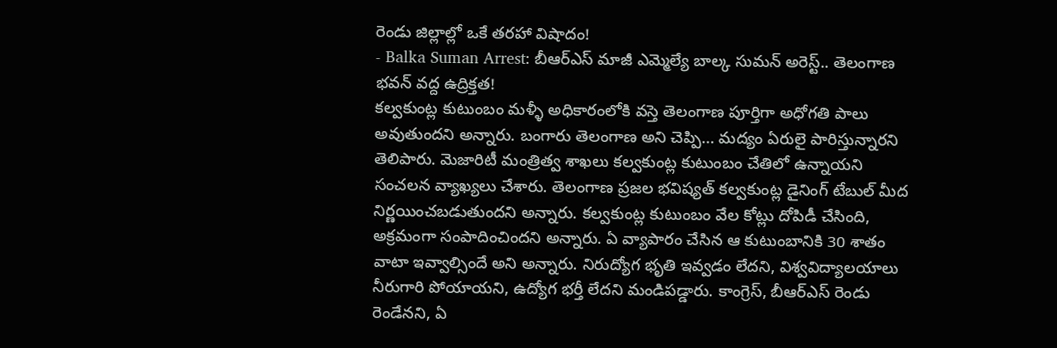రెండు జిల్లాల్లో ఒకే తరహా విషాదం!
- Balka Suman Arrest: బీఆర్ఎస్ మాజీ ఎమ్మెల్యే బాల్క సుమన్ అరెస్ట్.. తెలంగాణ భవన్ వద్ద ఉద్రిక్తత!
కల్వకుంట్ల కుటుంబం మళ్ళీ అధికారంలోకి వస్తె తెలంగాణ పూర్తిగా అధోగతి పాలు అవుతుందని అన్నారు. బంగారు తెలంగాణ అని చెప్పి… మద్యం ఏరులై పారిస్తున్నారని తెలిపారు. మెజారిటీ మంత్రిత్వ శాఖలు కల్వకుంట్ల కుటుంబం చేతిలో ఉన్నాయని సంచలన వ్యాఖ్యలు చేశారు. తెలంగాణ ప్రజల భవిష్యత్ కల్వకుంట్ల డైనింగ్ టేబుల్ మీద నిర్ణయించబడుతుందని అన్నారు. కల్వకుంట్ల కుటుంబం వేల కోట్లు దోపిడీ చేసింది, అక్రమంగా సంపాదించిందని అన్నారు. ఏ వ్యాపారం చేసిన ఆ కుటుంబానికి 30 శాతం వాటా ఇవ్వాల్సిందే అని అన్నారు. నిరుద్యోగ భృతి ఇవ్వడం లేదని, విశ్వవిద్యాలయాలు నీరుగారి పోయాయని, ఉద్యోగ భర్తీ లేదని మండిపడ్డారు. కాంగ్రెస్, బీఆర్ఎస్ రెండు రెండేనని, ఏ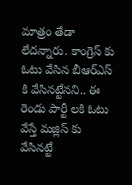మాత్రం తేడా లేదన్నారు. కాంగ్రెస్ కు ఓటు వేసిన బీఆర్ఎస్ కి వేసినట్టేనని.. ఈ రెండు పార్టీ లకి ఓటు వేస్తే మజ్లిస్ కు వేసినట్టే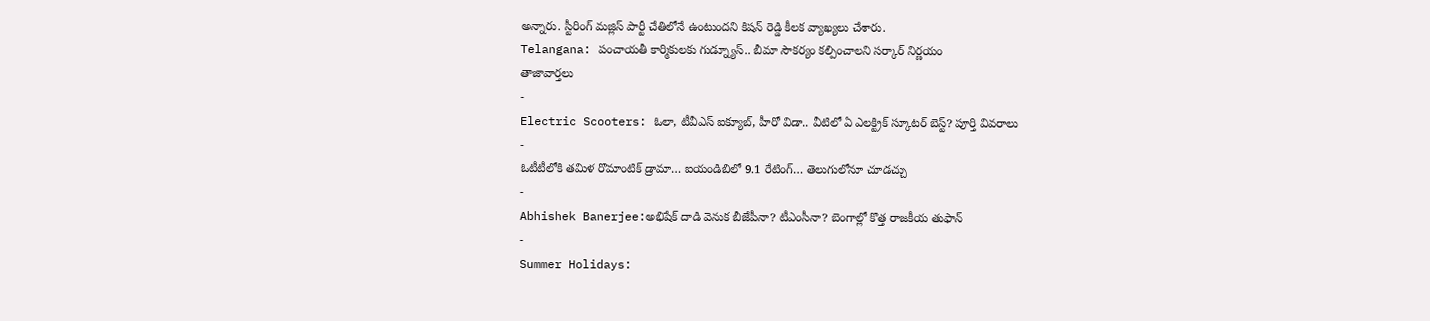అన్నారు. స్టీరింగ్ మజ్లిస్ పార్టీ చేతిలోనే ఉంటుందని కిషన్ రెడ్డి కీలక వ్యాఖ్యలు చేశారు.
Telangana: పంచాయతీ కార్మికులకు గుడ్న్యూస్.. బీమా సౌకర్యం కల్పించాలని సర్కార్ నిర్ణయం
తాజావార్తలు
-
Electric Scooters: ఓలా, టీవీఎస్ ఐక్యూబ్, హీరో విడా.. వీటిలో ఏ ఎలక్ట్రిక్ స్కూటర్ బెస్ట్? పూర్తి వివరాలు
-
ఓటీటీలోకి తమిళ రొమాంటిక్ డ్రామా… ఐయండిబిలో 9.1 రేటింగ్… తెలుగులోనూ చూడచ్చు
-
Abhishek Banerjee:అభిషేక్ దాడి వెనుక బీజేపీనా? టీఎంసీనా? బెంగాల్లో కొత్త రాజకీయ తుఫాన్
-
Summer Holidays: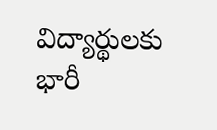విద్యార్థులకు భారీ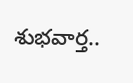శుభవార్త..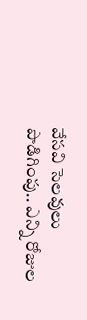వేసవి సెలవులు పొడిగింపు.. ఎన్ని రోజుల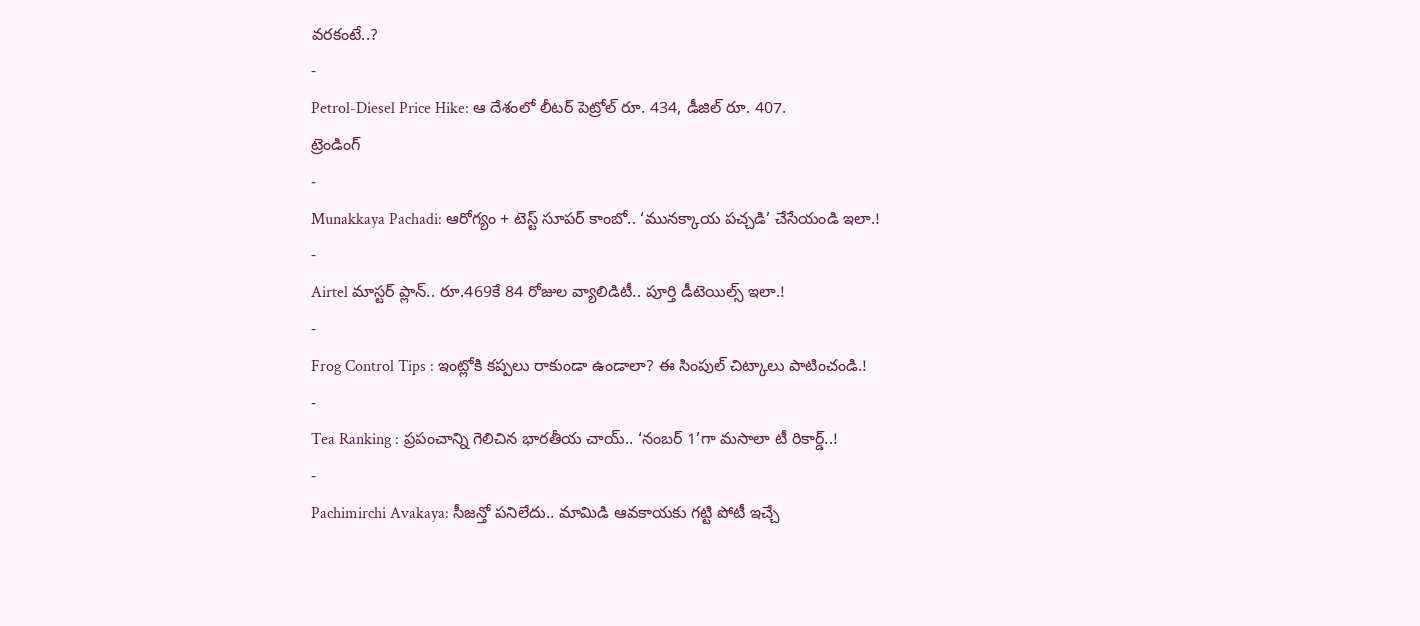వరకంటే..?
-
Petrol-Diesel Price Hike: ఆ దేశంలో లీటర్ పెట్రోల్ రూ. 434, డీజిల్ రూ. 407.
ట్రెండింగ్
-
Munakkaya Pachadi: ఆరోగ్యం + టెస్ట్ సూపర్ కాంబో.. ‘మునక్కాయ పచ్చడి’ చేసేయండి ఇలా.!
-
Airtel మాస్టర్ ప్లాన్.. రూ.469కే 84 రోజుల వ్యాలిడిటీ.. పూర్తి డీటెయిల్స్ ఇలా.!
-
Frog Control Tips : ఇంట్లోకి కప్పలు రాకుండా ఉండాలా? ఈ సింపుల్ చిట్కాలు పాటించండి.!
-
Tea Ranking : ప్రపంచాన్ని గెలిచిన భారతీయ చాయ్.. ‘నంబర్ 1’గా మసాలా టీ రికార్డ్..!
-
Pachimirchi Avakaya: సీజన్తో పనిలేదు.. మామిడి ఆవకాయకు గట్టి పోటీ ఇచ్చే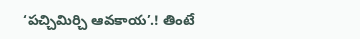‘పచ్చిమిర్చి ఆవకాయ’.! తింటే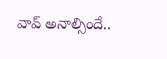వావ్ అనాల్సిందే..